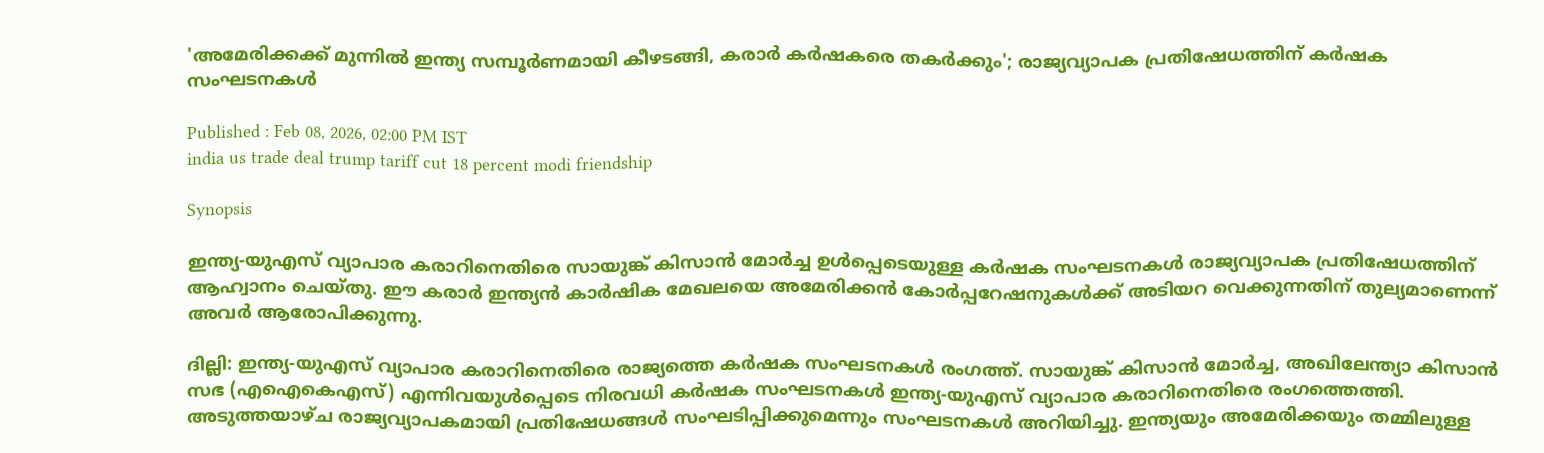'അമേരിക്കക്ക് മുന്നിൽ ഇന്ത്യ സമ്പൂർണമായി കീഴടങ്ങി, കരാർ കർഷകരെ തകർക്കും'; രാജ്യവ്യാപക പ്രതിഷേധത്തിന് കർഷക സംഘടനകൾ

Published : Feb 08, 2026, 02:00 PM IST
india us trade deal trump tariff cut 18 percent modi friendship

Synopsis

ഇന്ത്യ-യുഎസ് വ്യാപാര കരാറിനെതിരെ സായുങ്ക് കിസാൻ മോർച്ച ഉൾപ്പെടെയുള്ള കർഷക സംഘടനകൾ രാജ്യവ്യാപക പ്രതിഷേധത്തിന് ആഹ്വാനം ചെയ്തു. ഈ കരാർ ഇന്ത്യൻ കാർഷിക മേഖലയെ അമേരിക്കൻ കോർപ്പറേഷനുകൾക്ക് അടിയറ വെക്കുന്നതിന് തുല്യമാണെന്ന് അവർ ആരോപിക്കുന്നു.

ദില്ലി: ഇന്ത്യ-യുഎസ് വ്യാപാര കരാറിനെതിരെ രാജ്യത്തെ കർഷക സംഘടനകൾ രംഗത്ത്. സായുങ്ക് കിസാൻ മോർച്ച, അഖിലേന്ത്യാ കിസാൻ സഭ (എഐകെഎസ്) എന്നിവയുൾപ്പെടെ നിരവധി കർഷക സംഘടനകൾ ഇന്ത്യ-യുഎസ് വ്യാപാര കരാറിനെതിരെ രംഗത്തെത്തി. അടുത്തയാഴ്ച രാജ്യവ്യാപകമായി പ്രതിഷേധങ്ങൾ സംഘടിപ്പിക്കുമെന്നും സംഘടനകൾ അറിയിച്ചു. ഇന്ത്യയും അമേരിക്കയും തമ്മിലുള്ള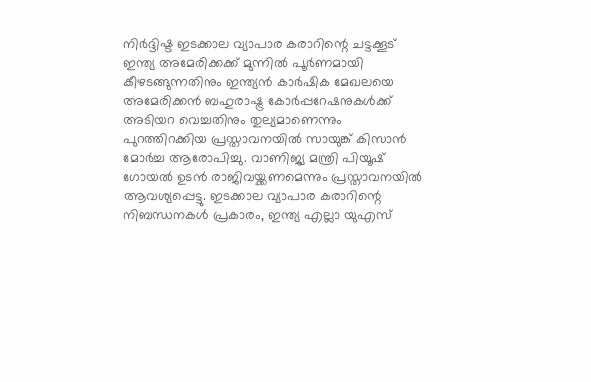നിർദ്ദിഷ്ട ഇടക്കാല വ്യാപാര കരാറിന്റെ ചട്ടക്കൂട് ഇന്ത്യ അമേരിക്കക്ക് മുന്നിൽ പൂർണമായി കീഴടങ്ങുന്നതിനും ഇന്ത്യൻ കാർഷിക മേഖലയെ അമേരിക്കൻ ബഹുരാഷ്ട്ര കോർപ്പറേഷനുകൾക്ക് അടിയറ വെച്ചതിനും തുല്യമാണെന്നും പുറത്തിറക്കിയ പ്രസ്താവനയിൽ സായുങ്ക് കിസാൻ മോർച്ച ആരോപിച്ചു. വാണിജ്യ മന്ത്രി പിയൂഷ് ഗോയൽ ഉടൻ രാജിവയ്ക്കണമെന്നും പ്രസ്താവനയിൽ ആവശ്യപ്പെട്ടു. ഇടക്കാല വ്യാപാര കരാറിന്റെ നിബന്ധനകൾ പ്രകാരം, ഇന്ത്യ എല്ലാ യുഎസ്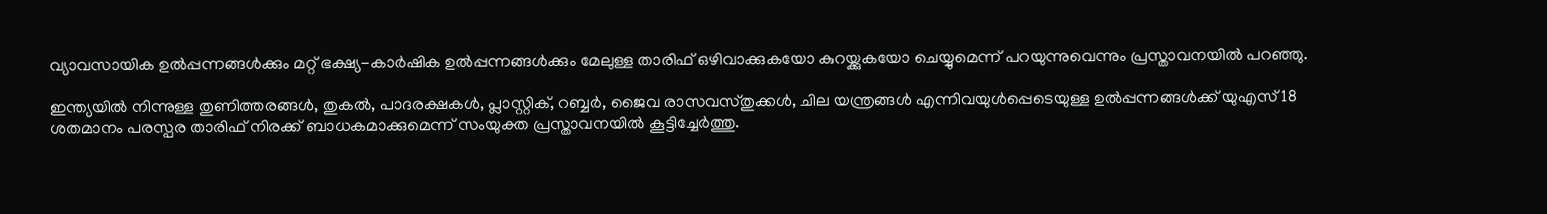വ്യാവസായിക ഉൽപ്പന്നങ്ങൾക്കും മറ്റ് ഭക്ഷ്യ-കാർഷിക ഉൽപ്പന്നങ്ങൾക്കും മേലുള്ള താരിഫ് ഒഴിവാക്കുകയോ കുറയ്ക്കുകയോ ചെയ്യുമെന്ന് പറയുന്നുവെന്നും പ്രസ്താവനയിൽ പറഞ്ഞു.

ഇന്ത്യയിൽ നിന്നുള്ള തുണിത്തരങ്ങൾ, തുകൽ, പാദരക്ഷകൾ, പ്ലാസ്റ്റിക്, റബ്ബർ, ജൈവ രാസവസ്തുക്കൾ, ചില യന്ത്രങ്ങൾ എന്നിവയുൾപ്പെടെയുള്ള ഉൽപ്പന്നങ്ങൾക്ക് യുഎസ് 18 ശതമാനം പരസ്പര താരിഫ് നിരക്ക് ബാധകമാക്കുമെന്ന് സംയുക്ത പ്രസ്താവനയിൽ കൂട്ടിച്ചേർത്തു.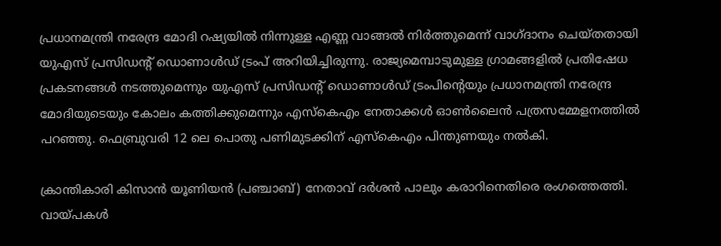പ്രധാനമന്ത്രി നരേന്ദ്ര മോദി റഷ്യയിൽ നിന്നുള്ള എണ്ണ വാങ്ങൽ നിർത്തുമെന്ന് വാഗ്ദാനം ചെയ്തതായി യുഎസ് പ്രസിഡന്റ് ഡൊണാൾഡ് ട്രംപ് അറിയിച്ചിരുന്നു. രാജ്യമെമ്പാടുമുള്ള ഗ്രാമങ്ങളിൽ പ്രതിഷേധ പ്രകടനങ്ങൾ നടത്തുമെന്നും യുഎസ് പ്രസിഡന്റ് ഡൊണാൾഡ് ട്രംപിന്റെയും പ്രധാനമന്ത്രി നരേന്ദ്ര മോദിയുടെയും കോലം കത്തിക്കുമെന്നും എസ്‌കെഎം നേതാക്കൾ ഓൺലൈൻ പത്രസമ്മേളനത്തിൽ പറഞ്ഞു. ഫെബ്രുവരി 12 ലെ പൊതു പണിമുടക്കിന് എസ്‌കെഎം പിന്തുണയും നൽകി.

ക്രാന്തികാരി കിസാൻ യൂണിയൻ (പഞ്ചാബ്) നേതാവ് ദർശൻ പാലും കരാറിനെതിരെ രംഗത്തെത്തി. വായ്പകൾ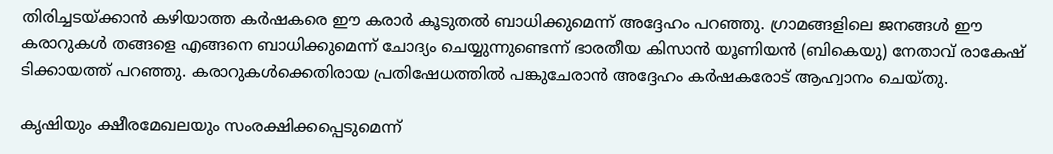തിരിച്ചടയ്ക്കാൻ കഴിയാത്ത കർഷകരെ ഈ കരാർ കൂടുതൽ ബാധിക്കുമെന്ന് അദ്ദേഹം പറഞ്ഞു. ഗ്രാമങ്ങളിലെ ജനങ്ങൾ ഈ കരാറുകൾ തങ്ങളെ എങ്ങനെ ബാധിക്കുമെന്ന് ചോദ്യം ചെയ്യുന്നുണ്ടെന്ന് ഭാരതീയ കിസാൻ യൂണിയൻ (ബികെയു) നേതാവ് രാകേഷ് ടിക്കായത്ത് പറഞ്ഞു. കരാറുകൾക്കെതിരായ പ്രതിഷേധത്തിൽ പങ്കുചേരാൻ അദ്ദേഹം കർഷകരോട് ആഹ്വാനം ചെയ്തു.

കൃഷിയും ക്ഷീരമേഖലയും സംരക്ഷിക്കപ്പെടുമെന്ന്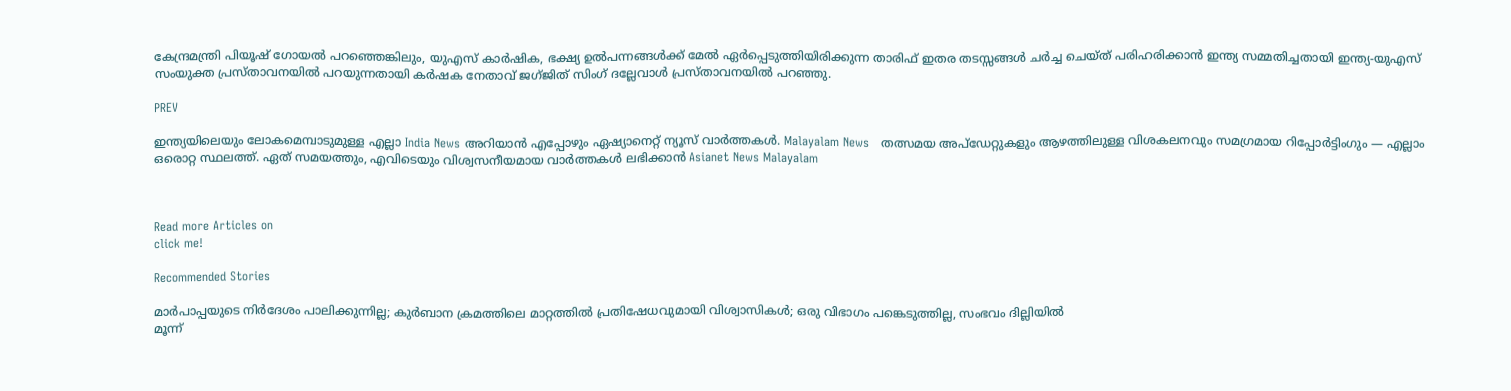കേന്ദ്രമന്ത്രി പിയൂഷ് ഗോയൽ പറഞ്ഞെങ്കിലും, യുഎസ് കാർഷിക, ഭക്ഷ്യ ഉൽപന്നങ്ങൾക്ക് മേൽ ഏർപ്പെടുത്തിയിരിക്കുന്ന താരിഫ് ഇതര തടസ്സങ്ങൾ ചർച്ച ചെയ്ത് പരിഹരിക്കാൻ ഇന്ത്യ സമ്മതിച്ചതായി ഇന്ത്യ-യുഎസ് സംയുക്ത പ്രസ്താവനയിൽ പറയുന്നതായി കർഷക നേതാവ് ജഗ്ജിത് സിംഗ് ദല്ലേവാൾ പ്രസ്താവനയിൽ പറഞ്ഞു.

PREV

ഇന്ത്യയിലെയും ലോകമെമ്പാടുമുള്ള എല്ലാ India News അറിയാൻ എപ്പോഴും ഏഷ്യാനെറ്റ് ന്യൂസ് വാർത്തകൾ. Malayalam News   തത്സമയ അപ്‌ഡേറ്റുകളും ആഴത്തിലുള്ള വിശകലനവും സമഗ്രമായ റിപ്പോർട്ടിംഗും — എല്ലാം ഒരൊറ്റ സ്ഥലത്ത്. ഏത് സമയത്തും, എവിടെയും വിശ്വസനീയമായ വാർത്തകൾ ലഭിക്കാൻ Asianet News Malayalam



Read more Articles on
click me!

Recommended Stories

മാർപാപ്പയുടെ നിർദേശം പാലിക്കുന്നില്ല; കുർബാന ക്രമത്തിലെ മാറ്റത്തിൽ പ്രതിഷേധവുമായി വിശ്വാസികൾ; ഒരു വിഭാഗം പങ്കെടുത്തില്ല, സംഭവം ദില്ലിയിൽ
മൂന്ന്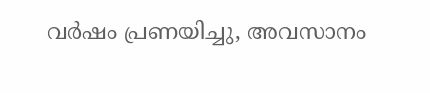വർഷം പ്രണയിച്ചു, അവസാനം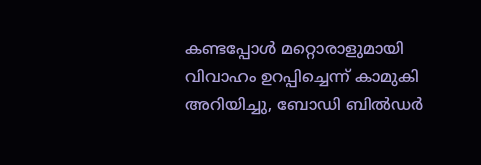കണ്ടപ്പോൾ മറ്റൊരാളുമായി വിവാഹം ഉറപ്പിച്ചെന്ന് കാമുകി അറിയിച്ചു, ബോഡി ബിൽഡർ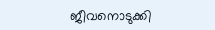ജീവനൊടുക്കി